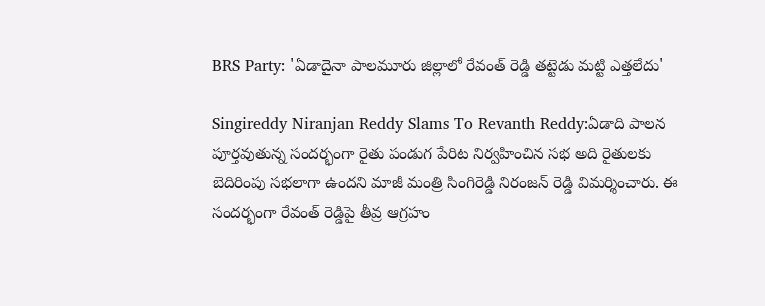BRS Party: 'ఏడాదైనా పాలమూరు జిల్లాలో రేవంత్‌ రెడ్డి తట్టెడు మట్టి ఎత్తలేదు'

Singireddy Niranjan Reddy Slams To Revanth Reddy:ఏడాది పాలన పూర్తవుతున్న సందర్భంగా రైతు పండుగ పేరిట నిర్వహించిన సభ అది రైతులకు బెదిరింపు సభలాగా ఉందని మాజీ మంత్రి సింగిరెడ్డి నిరంజన్‌ రెడ్డి విమర్శించారు. ఈ సందర్భంగా రేవంత్‌ రెడ్డిపై తీవ్ర ఆగ్రహం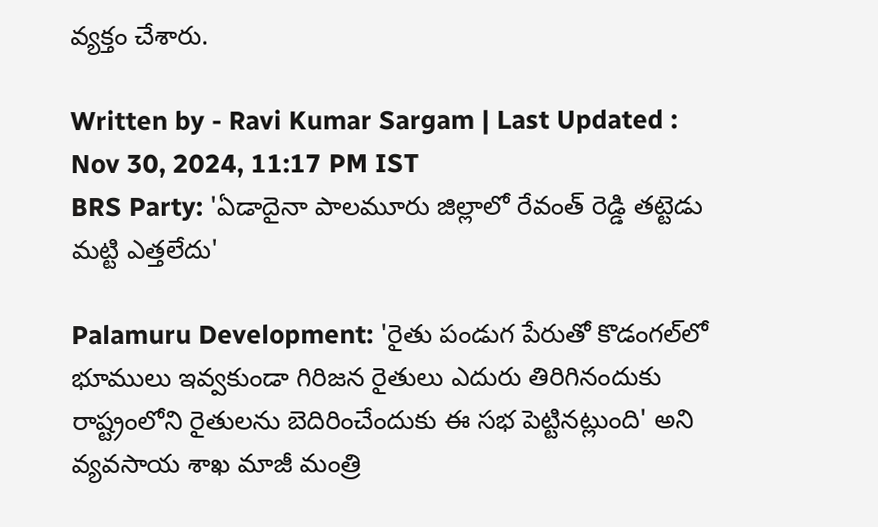వ్యక్తం చేశారు.

Written by - Ravi Kumar Sargam | Last Updated : Nov 30, 2024, 11:17 PM IST
BRS Party: 'ఏడాదైనా పాలమూరు జిల్లాలో రేవంత్‌ రెడ్డి తట్టెడు మట్టి ఎత్తలేదు'

Palamuru Development: 'రైతు పండుగ పేరుతో కొడంగల్‌లో భూములు ఇవ్వకుండా గిరిజన రైతులు ఎదురు తిరిగినందుకు రాష్ట్రంలోని రైతులను బెదిరించేందుకు ఈ సభ పెట్టినట్లుంది' అని వ్యవసాయ శాఖ మాజీ మంత్రి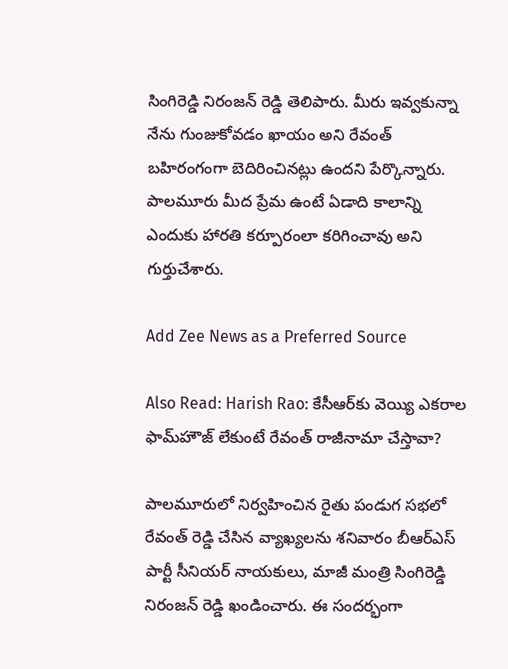సింగిరెడ్డి నిరంజన్‌ రెడ్డి తెలిపారు. మీరు ఇవ్వకున్నా నేను గుంజుకోవడం ఖాయం అని రేవంత్ బహిరంగంగా బెదిరించినట్లు ఉందని పేర్కొన్నారు. పాలమూరు మీద ప్రేమ ఉంటే ఏడాది కాలాన్ని ఎందుకు హారతి కర్పూరంలా కరిగించావు అని గుర్తుచేశారు.

Add Zee News as a Preferred Source

Also Read: Harish Rao: కేసీఆర్‌కు వెయ్యి ఎకరాల ఫామ్‌హౌజ్‌ లేకుంటే రేవంత్‌ రాజీనామా చేస్తావా?

పాలమూరులో నిర్వహించిన రైతు పండుగ సభలో రేవంత్‌ రెడ్డి చేసిన వ్యాఖ్యలను శనివారం బీఆర్‌ఎస్‌ పార్టీ సీనియర్‌ నాయకులు, మాజీ మంత్రి సింగిరెడ్డి నిరంజన్‌ రెడ్డి ఖండించారు. ఈ సందర్భంగా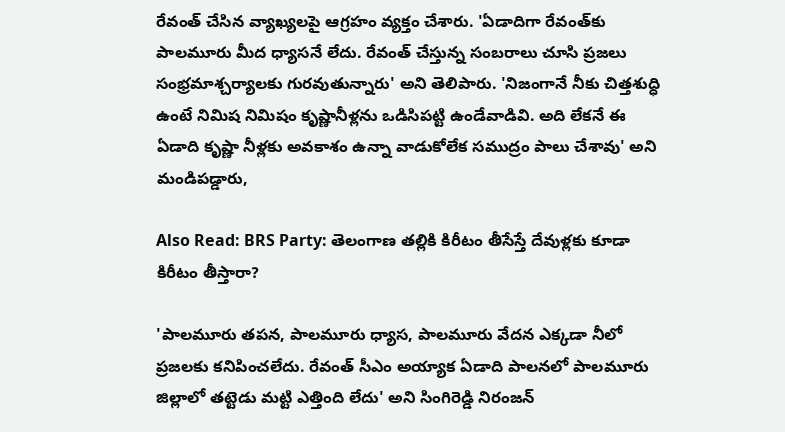రేవంత్‌ చేసిన వ్యాఖ్యలపై ఆగ్రహం వ్యక్తం చేశారు. 'ఏడాదిగా రేవంత్‌కు పాలమూరు మీద ధ్యాసనే లేదు. రేవంత్ చేస్తున్న సంబరాలు చూసి ప్రజలు సంభ్రమాశ్చర్యాలకు గురవుతున్నారు' అని తెలిపారు. 'నిజంగానే నీకు చిత్తశుద్ధి ఉంటే నిమిష నిమిషం కృష్ణానీళ్లను ఒడిసిపట్టి ఉండేవాడివి. అది లేకనే ఈ ఏడాది కృష్ణా నీళ్లకు అవకాశం ఉన్నా వాడుకోలేక సముద్రం పాలు చేశావు' అని మండిపడ్డారు,

Also Read: BRS Party: తెలంగాణ తల్లికి కిరీటం తీసేస్తే దేవుళ్లకు కూడా కిరీటం తీస్తారా?

'పాలమూరు తపన, పాలమూరు ధ్యాస, పాలమూరు వేదన ఎక్కడా నీలో ప్రజలకు కనిపించలేదు. రేవంత్ సీఎం అయ్యాక ఏడాది పాలనలో పాలమూరు జిల్లాలో తట్టెడు మట్టి ఎత్తింది లేదు' అని సింగిరెడ్డి నిరంజన్‌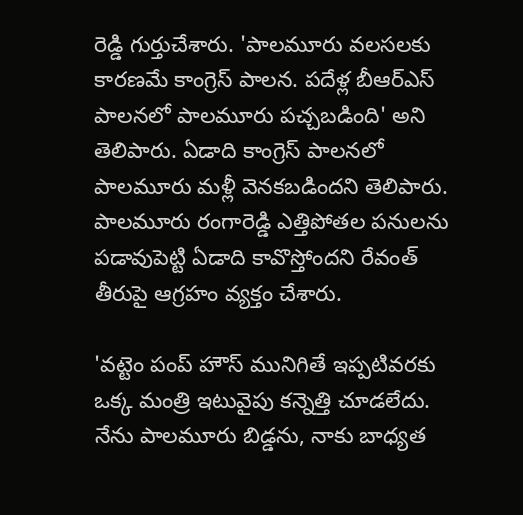రెడ్డి గుర్తుచేశారు. 'పాలమూరు వలసలకు కారణమే కాంగ్రెస్ పాలన. పదేళ్ల బీఆర్ఎస్ పాలనలో పాలమూరు పచ్చబడింది' అని తెలిపారు. ఏడాది కాంగ్రెస్ పాలనలో పాలమూరు మళ్లీ వెనకబడిందని తెలిపారు. పాలమూరు రంగారెడ్డి ఎత్తిపోతల పనులను పడావుపెట్టి ఏడాది కావొస్తోందని రేవంత్ తీరుపై ఆగ్రహం వ్యక్తం చేశారు.

'వట్టెం పంప్ హౌస్ మునిగితే ఇప్పటివరకు ఒక్క మంత్రి ఇటువైపు కన్నెత్తి చూడలేదు. నేను పాలమూరు బిడ్డను, నాకు బాధ్యత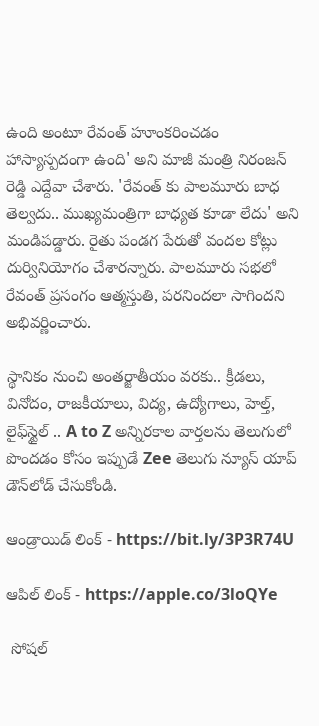ఉంది అంటూ రేవంత్ హూంకరించడం హాస్యాస్పదంగా ఉంది' అని మాజీ మంత్రి నిరంజన్‌ రెడ్డి ఎద్దేవా చేశారు. 'రేవంత్ కు పాలమూరు బాధ తెల్వదు.. ముఖ్యమంత్రిగా బాధ్యత కూడా లేదు' అని మండిపడ్డారు. రైతు పండగ పేరుతో వందల కోట్లు దుర్వినియోగం చేశారన్నారు. పాలమూరు సభలో రేవంత్ ప్రసంగం ఆత్మస్తుతి, పరనిందలా సాగిందని అభివర్ణించారు.

స్థానికం నుంచి అంతర్జాతీయం వరకు.. క్రీడలు, వినోదం, రాజకీయాలు, విద్య, ఉద్యోగాలు, హెల్త్, లైఫ్‌స్టైల్ .. A to Z అన్నిరకాల వార్తలను తెలుగులో పొందడం కోసం ఇప్పుడే Zee తెలుగు న్యూస్ యాప్ డౌన్‌లోడ్ చేసుకోండి.

ఆండ్రాయిడ్ లింక్ - https://bit.ly/3P3R74U

ఆపిల్ లింక్ - https://apple.co/3loQYe

 సోషల్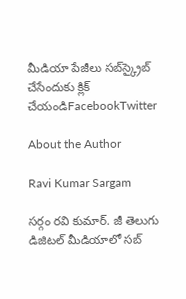మీడియా పేజీలు సబ్‌స్క్రైబ్ చేసేందుకు క్లిక్ చేయండిFacebookTwitter

About the Author

Ravi Kumar Sargam

సర్గం రవి కుమార్‌. జీ తెలుగు డిజిటల్ మీడియాలో సబ్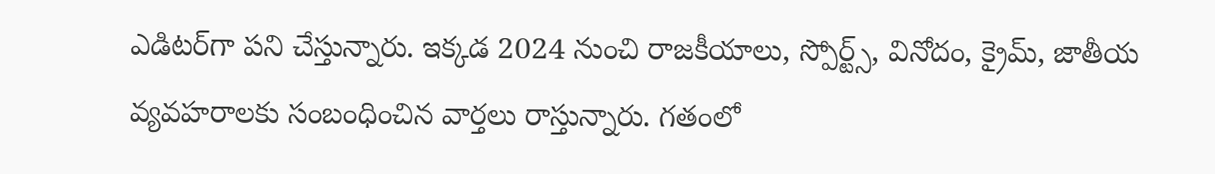ఎడిటర్‌గా పని చేస్తున్నారు. ఇక్కడ 2024 నుంచి రాజకీయాలు, స్పోర్ట్స్, వినోదం, క్రైమ్, జాతీయ వ్యవహరాలకు సంబంధించిన వార్తలు రాస్తున్నారు. గతంలో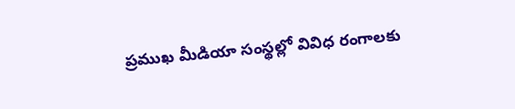ప్రముఖ మీడియా సంస్థల్లో వివిధ రంగాలకు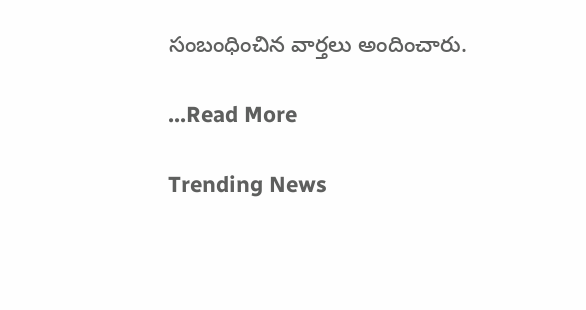సంబంధించిన వార్తలు అందించారు.

...Read More

Trending News